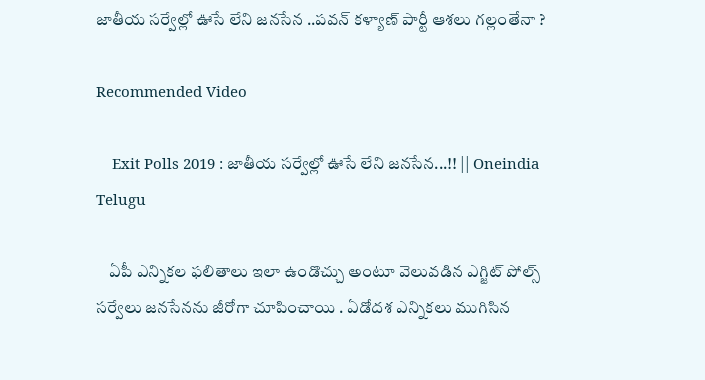జాతీయ సర్వేల్లో ఊసే లేని జనసేన ..పవన్ కళ్యాణ్ పార్టీ ఆశలు గల్లంతేనా ?

Recommended Video

    Exit Polls 2019 : జాతీయ సర్వేల్లో ఊసే లేని జనసేన...!! || Oneindia Telugu

    ఏపీ ఎన్నికల ఫలితాలు ఇలా ఉండొచ్చు అంటూ వెలువడిన ఎగ్జిట్ పోల్స్ సర్వేలు జనసేనను జీరోగా చూపించాయి . ఏడోదశ ఎన్నికలు ముగిసిన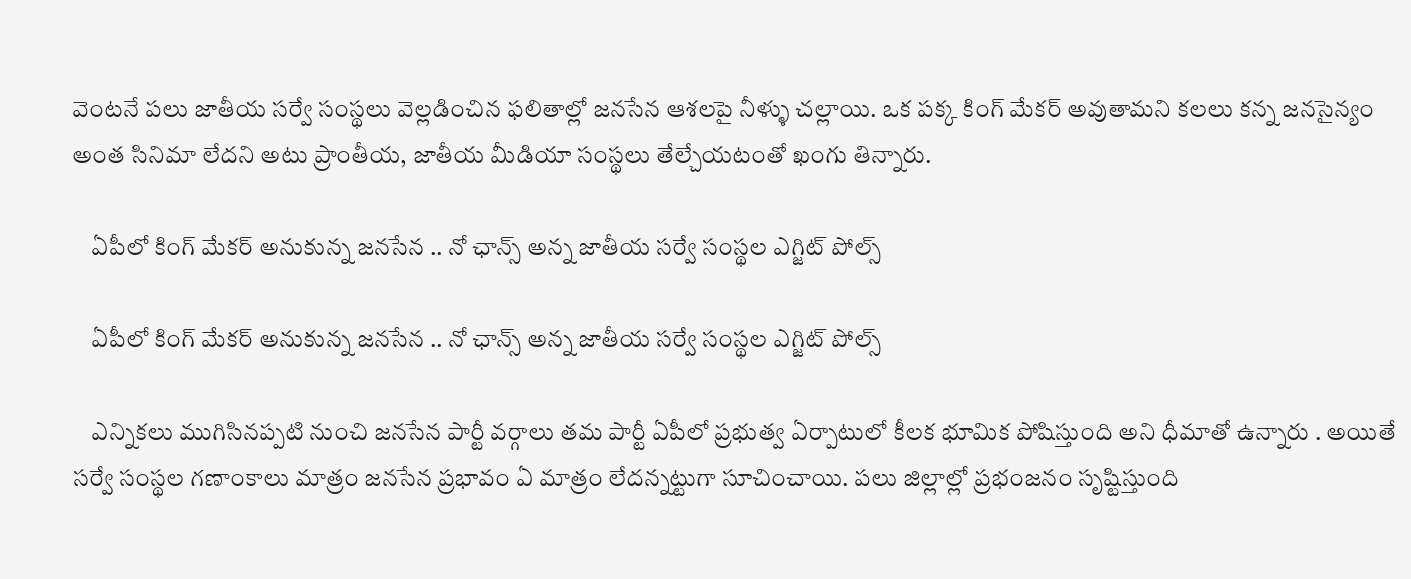వెంటనే పలు జాతీయ సర్వే సంస్థలు వెల్లడించిన ఫలితాల్లో జనసేన ఆశలపై నీళ్ళు చల్లాయి. ఒక పక్క కింగ్ మేకర్ అవుతామని కలలు కన్న జనసైన్యం అంత సినిమా లేదని అటు ప్రాంతీయ, జాతీయ మీడియా సంస్థలు తేల్చేయటంతో ఖంగు తిన్నారు.

    ఏపీలో కింగ్ మేకర్ అనుకున్న జనసేన .. నో ఛాన్స్ అన్న జాతీయ సర్వే సంస్థల ఎగ్జిట్ పోల్స్

    ఏపీలో కింగ్ మేకర్ అనుకున్న జనసేన .. నో ఛాన్స్ అన్న జాతీయ సర్వే సంస్థల ఎగ్జిట్ పోల్స్

    ఎన్నికలు ముగిసినప్పటి నుంచి జనసేన పార్టీ వర్గాలు తమ పార్టీ ఏపీలో ప్రభుత్వ ఏర్పాటులో కీలక భూమిక పోషిస్తుంది అని ధీమాతో ఉన్నారు . అయితే సర్వే సంస్థల గణాంకాలు మాత్రం జనసేన ప్రభావం ఏ మాత్రం లేదన్నట్టుగా సూచించాయి. పలు జిల్లాల్లో ప్రభంజనం సృష్టిస్తుంది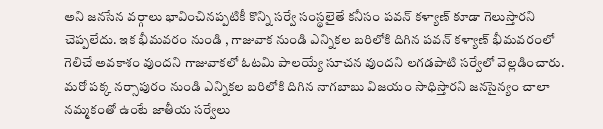అని జనసేన వర్గాలు భావించినప్పటికీ కొన్ని సర్వే సంస్థలైతే కనీసం పవన్ కళ్యాణ్ కూడా గెలుస్తారని చెప్పలేదు. ఇక భీమవరం నుండి , గాజువాక నుండి ఎన్నికల బరిలోకి దిగిన పవన్ కళ్యాణ్ భీమవరంలో గెలిచే అవకాశం వుందని గాజువాకలో ఓటమి పాలయ్యే సూచన వుందని లగడపాటి సర్వేలో వెల్లడించారు. మరో పక్క నర్సాపురం నుండి ఎన్నికల బరిలోకి దిగిన నాగబాబు విజయం సాధిస్తారని జనసైన్యం చాలా నమ్మకంతో ఉంటే జాతీయ సర్వేలు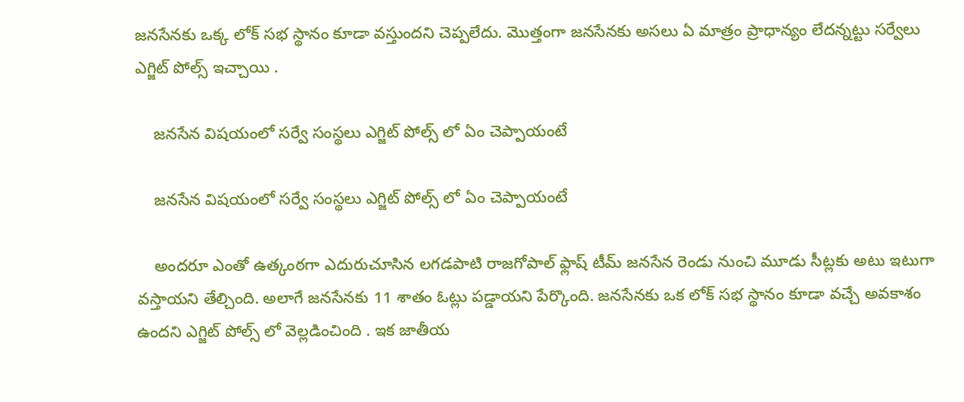జనసేనకు ఒక్క లోక్ సభ స్థానం కూడా వస్తుందని చెప్పలేదు. మొత్తంగా జనసేనకు అసలు ఏ మాత్రం ప్రాధాన్యం లేదన్నట్టు సర్వేలు ఎగ్జిట్ పోల్స్ ఇచ్చాయి .

    జనసేన విషయంలో సర్వే సంస్థలు ఎగ్జిట్ పోల్స్ లో ఏం చెప్పాయంటే

    జనసేన విషయంలో సర్వే సంస్థలు ఎగ్జిట్ పోల్స్ లో ఏం చెప్పాయంటే

    అందరూ ఎంతో ఉత్కంఠగా ఎదురుచూసిన లగడపాటి రాజగోపాల్ ఫ్లాష్ టీమ్ జనసేన రెండు నుంచి మూడు సీట్లకు అటు ఇటుగా వస్తాయని తేల్చింది. అలాగే జనసేనకు 11 శాతం ఓట్లు పడ్డాయని పేర్కొంది. జనసేనకు ఒక లోక్ సభ స్థానం కూడా వచ్చే అవకాశం ఉందని ఎగ్జిట్ పోల్స్ లో వెల్లడించింది . ఇక జాతీయ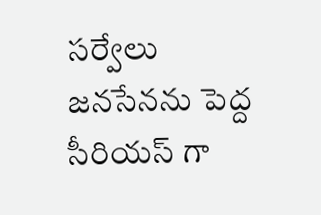సర్వేలు జనసేనను పెద్ద సీరియస్ గా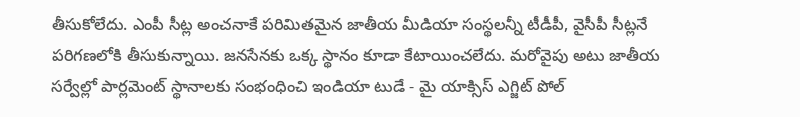తీసుకోలేదు. ఎంపీ సీట్ల అంచనాకే పరిమితమైన జాతీయ మీడియా సంస్థలన్నీ టీడీపీ, వైసీపీ సీట్లనే పరిగణలోకి తీసుకున్నాయి. జనసేనకు ఒక్క స్థానం కూడా కేటాయించలేదు. మరోవైపు అటు జాతీయ సర్వేల్లో పార్లమెంట్ స్థానాలకు సంభంధించి ఇండియా టుడే - మై యాక్సిస్ ఎగ్జిట్ పోల్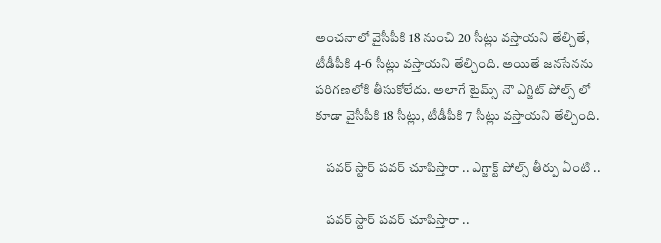అంచనాలో వైసీపీకి 18 నుంచి 20 సీట్లు వస్తాయని తేల్చితే, టీడీపీకి 4-6 సీట్లు వస్తాయని తేల్చింది. అయితే జనసేనను పరిగణలోకి తీసుకోలేదు. అలాగే టైమ్స్ నౌ ఎగ్జిట్ పోల్స్ లో కూడా వైసీపీకి 18 సీట్లు, టీడీపీకి 7 సీట్లు వస్తాయని తేల్చింది.

    పవర్ స్టార్ పవర్ చూపిస్తారా .. ఎగ్జాక్ట్ పోల్స్ తీర్పు ఏంటి ..

    పవర్ స్టార్ పవర్ చూపిస్తారా ..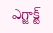ఎగ్జాక్ట్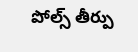పోల్స్ తీర్పు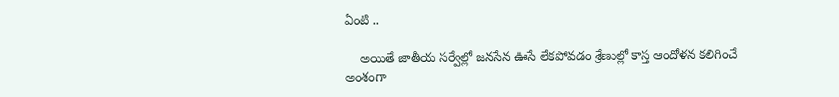ఏంటి ..

    అయితే జాతీయ సర్వేల్లో జనసేన ఊసే లేకపోవడం శ్రేణుల్లో కాస్త ఆందోళన కలిగించే అంశంగా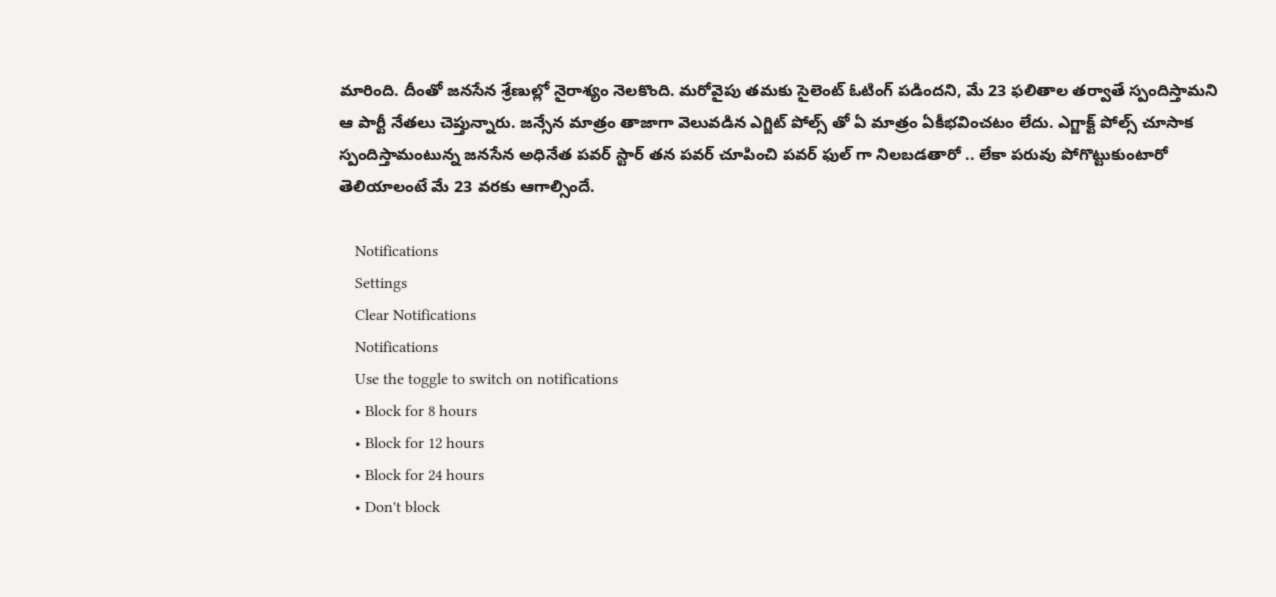మారింది. దీంతో జనసేన శ్రేణుల్లో నైరాశ్యం నెలకొంది. మరోవైపు తమకు సైలెంట్ ఓటింగ్ పడిందని, మే 23 ఫలితాల తర్వాతే స్పందిస్తామని ఆ పార్టీ నేతలు చెప్తున్నారు. జన్సేన మాత్రం తాజాగా వెలువడిన ఎగ్జిట్ పోల్స్ తో ఏ మాత్రం ఏకీభవించటం లేదు. ఎగ్జాక్ట్ పోల్స్ చూసాక స్పందిస్తామంటున్న జనసేన అధినేత పవర్ స్టార్ తన పవర్ చూపించి పవర్ ఫుల్ గా నిలబడతారో .. లేకా పరువు పోగొట్టుకుంటారో తెలియాలంటే మే 23 వరకు ఆగాల్సిందే.

    Notifications
    Settings
    Clear Notifications
    Notifications
    Use the toggle to switch on notifications
    • Block for 8 hours
    • Block for 12 hours
    • Block for 24 hours
    • Don't block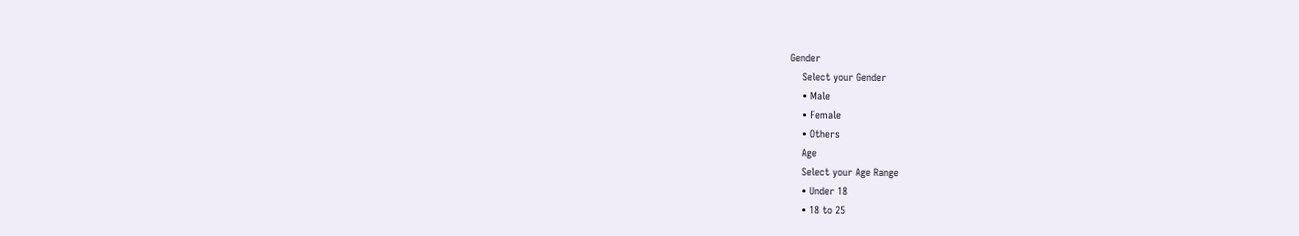Gender
    Select your Gender
    • Male
    • Female
    • Others
    Age
    Select your Age Range
    • Under 18
    • 18 to 25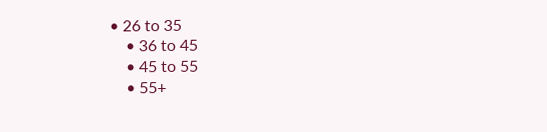• 26 to 35
    • 36 to 45
    • 45 to 55
    • 55+